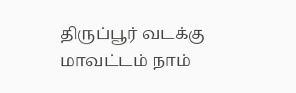திருப்பூர் வடக்கு மாவட்டம் நாம்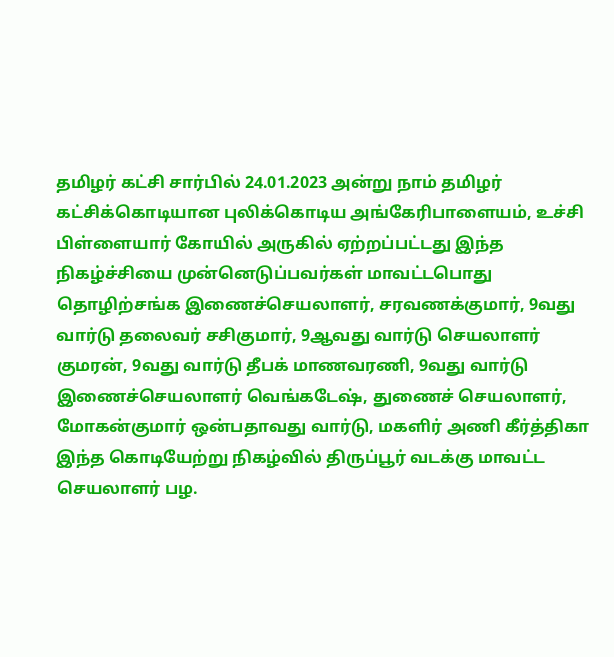தமிழர் கட்சி சார்பில் 24.01.2023 அன்று நாம் தமிழர் கட்சிக்கொடியான புலிக்கொடிய அங்கேரிபாளையம், உச்சி பிள்ளையார் கோயில் அருகில் ஏற்றப்பட்டது இந்த நிகழ்ச்சியை முன்னெடுப்பவர்கள் மாவட்டபொது தொழிற்சங்க இணைச்செயலாளர், சரவணக்குமார், 9வது வார்டு தலைவர் சசிகுமார், 9ஆவது வார்டு செயலாளர் குமரன், 9வது வார்டு தீபக் மாணவரணி, 9வது வார்டு இணைச்செயலாளர் வெங்கடேஷ், துணைச் செயலாளர், மோகன்குமார் ஒன்பதாவது வார்டு, மகளிர் அணி கீர்த்திகா இந்த கொடியேற்று நிகழ்வில் திருப்பூர் வடக்கு மாவட்ட செயலாளர் பழ.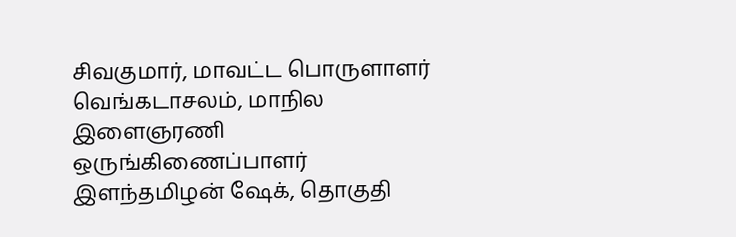சிவகுமார், மாவட்ட பொருளாளர் வெங்கடாசலம், மாநில இளைஞரணி ஒருங்கிணைப்பாளர் இளந்தமிழன் ஷேக், தொகுதி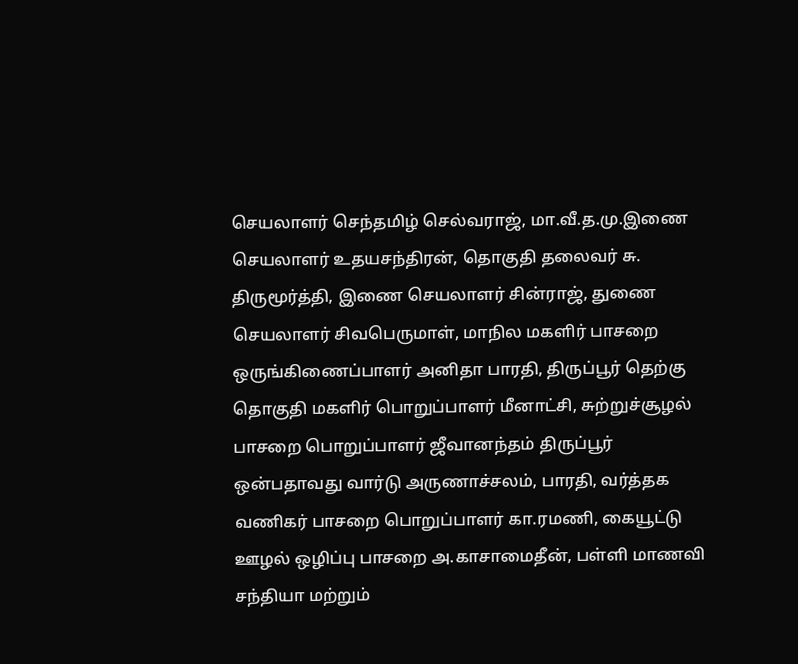செயலாளர் செந்தமிழ் செல்வராஜ், மா.வீ.த.மு.இணை செயலாளர் உதயசந்திரன், தொகுதி தலைவர் சு. திருமூர்த்தி, இணை செயலாளர் சின்ராஜ், துணை செயலாளர் சிவபெருமாள், மாநில மகளிர் பாசறை ஒருங்கிணைப்பாளர் அனிதா பாரதி, திருப்பூர் தெற்கு தொகுதி மகளிர் பொறுப்பாளர் மீனாட்சி, சுற்றுச்சூழல் பாசறை பொறுப்பாளர் ஜீவானந்தம் திருப்பூர் ஒன்பதாவது வார்டு அருணாச்சலம், பாரதி, வர்த்தக வணிகர் பாசறை பொறுப்பாளர் கா.ரமணி, கையூட்டு ஊழல் ஒழிப்பு பாசறை அ.காசாமைதீன், பள்ளி மாணவி சந்தியா மற்றும்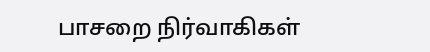பாசறை நிர்வாகிகள்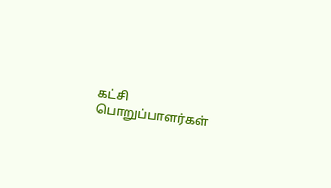கட்சி பொறுப்பாளர்கள்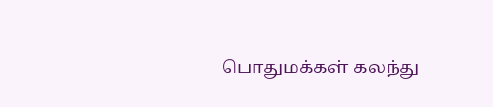பொதுமக்கள் கலந்து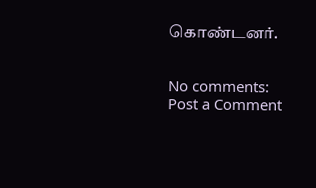கொண்டனர்.


No comments:
Post a Comment